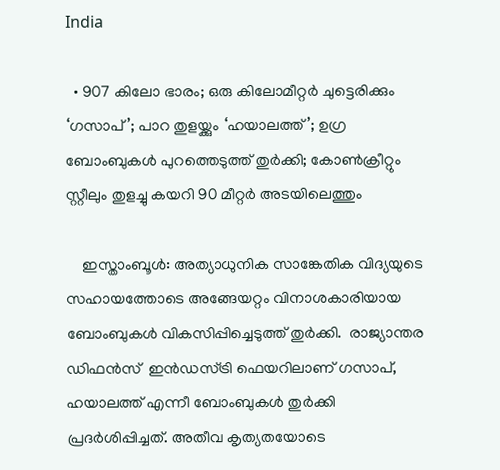India

  • 907 കിലോ ഭാരം; ഒരു കിലോമീറ്റര്‍ ചുട്ടെരിക്കും ‘ഗസാപ്’; പാറ തുളയ്ക്കും ‘ഹയാലത്ത്’; ഉഗ്ര ബോംബുകള്‍ പുറത്തെടുത്ത് തുര്‍ക്കി; കോണ്‍ക്രീറ്റും സ്റ്റീലും തുളച്ചു കയറി 90 മീറ്റര്‍ അടയിലെത്തും

    ഇസ്താംബൂള്‍: അത്യാധുനിക സാങ്കേതിക വിദ്യയുടെ സഹായത്തോടെ അങ്ങേയറ്റം വിനാശകാരിയായ ബോംബുകള്‍ വികസിപ്പിച്ചെടുത്ത് തുര്‍ക്കി.  രാജ്യാന്തര ഡിഫന്‍സ്  ഇന്‍ഡസ്ട്രി ഫെയറിലാണ് ഗസാപ്, ഹയാലത്ത് എന്നീ ബോംബുകള്‍ തുര്‍ക്കി പ്രദര്‍ശിപ്പിച്ചത്. അതീവ കൃത്യതയോടെ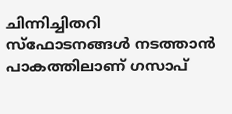ചിന്നിച്ചിതറി സ്ഫോടനങ്ങള്‍ നടത്താന്‍ പാകത്തിലാണ് ഗസാപ്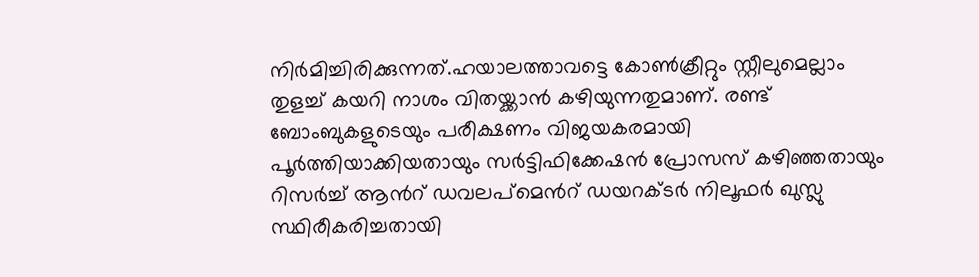നിര്‍മിച്ചിരിക്കുന്നത്.ഹയാലത്താവട്ടെ കോണ്‍ക്രീറ്റും സ്റ്റീലുമെല്ലാം തുളച്ച് കയറി നാശം വിതയ്ക്കാന്‍ കഴിയുന്നതുമാണ്. രണ്ട് ബോംബുകളുടെയും പരീക്ഷണം വിജയകരമായി പൂര്‍ത്തിയാക്കിയതായും സര്‍ട്ടിഫിക്കേഷന്‍ പ്രോസസ് കഴിഞ്ഞതായും റിസര്‍ച്ച് ആന്‍റ് ഡവലപ്മെന്‍റ് ഡയറക്ടര്‍ നിലൂഫര്‍ ഖുസ്ലു സ്ഥിരീകരിച്ചതായി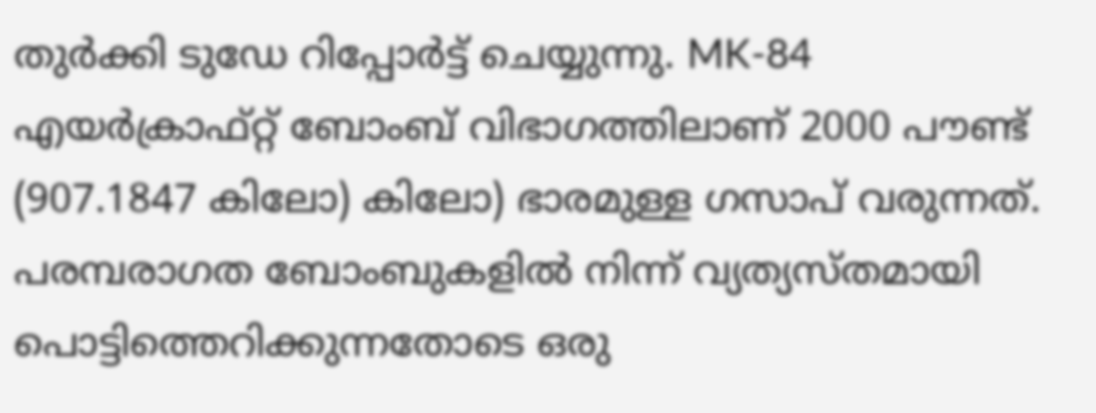തുര്‍ക്കി ടുഡേ റിപ്പോര്‍ട്ട് ചെയ്യുന്നു. MK-84  എയര്‍ക്രാഫ്റ്റ് ബോംബ് വിഭാഗത്തിലാണ് 2000 പൗണ്ട് (907.1847 കിലോ) കിലോ) ഭാരമുള്ള ഗസാപ് വരുന്നത്. പരമ്പരാഗത ബോംബുകളില്‍ നിന്ന് വ്യത്യസ്തമായി പൊട്ടിത്തെറിക്കുന്നതോടെ ഒരു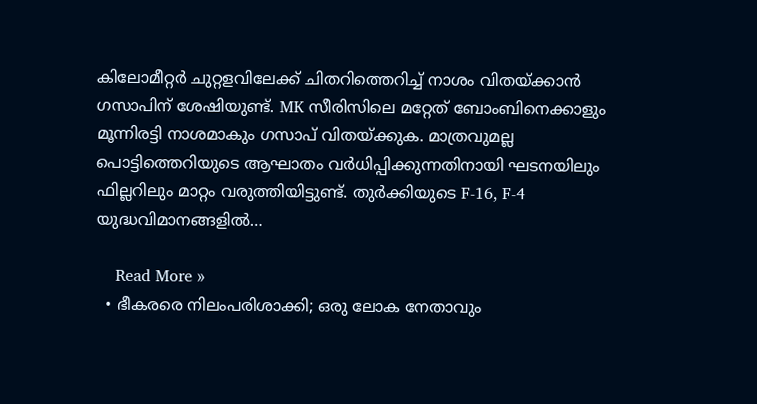കിലോമീറ്റര്‍ ചുറ്റളവിലേക്ക് ചിതറിത്തെറിച്ച് നാശം വിതയ്ക്കാന്‍ ഗസാപിന് ശേഷിയുണ്ട്. MK സീരിസിലെ മറ്റേത് ബോംബിനെക്കാളും മൂന്നിരട്ടി നാശമാകും ഗസാപ് വിതയ്ക്കുക. മാത്രവുമല്ല പൊട്ടിത്തെറിയുടെ ആഘാതം വര്‍ധിപ്പിക്കുന്നതിനായി ഘടനയിലും ഫില്ലറിലും മാറ്റം വരുത്തിയിട്ടുണ്ട്. തുര്‍ക്കിയുടെ F-16, F-4 യുദ്ധവിമാനങ്ങളില്‍…

    Read More »
  • ഭീകരരെ നിലംപരിശാക്കി; ഒരു ലോക നേതാവും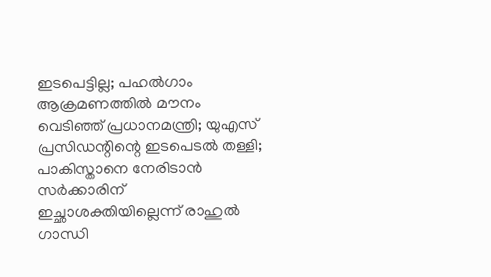ഇടപെട്ടില്ല; പഹല്‍ഗാം ആക്രമണത്തില്‍ മൗനം വെടിഞ്ഞ് പ്രധാനമന്ത്രി; യുഎസ് പ്രസിഡന്റിന്റെ ഇടപെടല്‍ തള്ളി; പാകിസ്താനെ നേരിടാന്‍ സര്‍ക്കാരിന് ഇച്ഛാശക്തിയില്ലെന്ന് രാഹുല്‍ ഗാന്ധി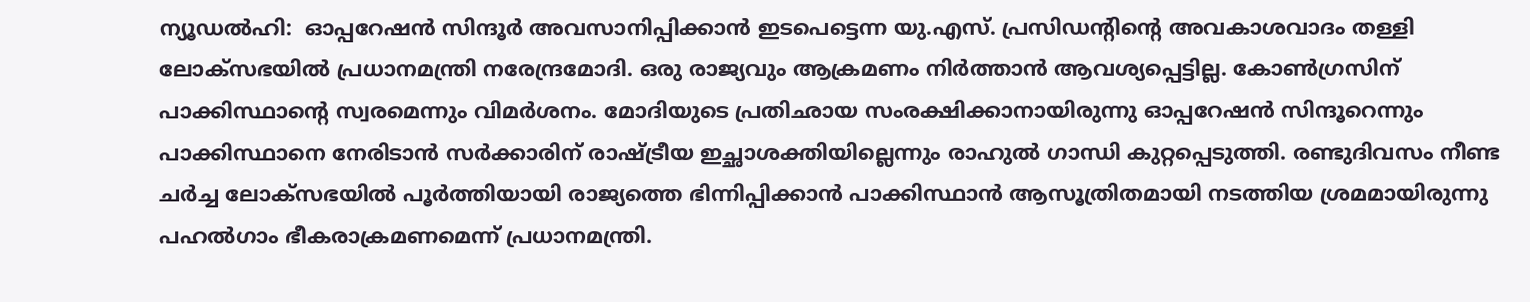ന്യൂഡല്‍ഹി:  ഓപ്പറേഷന്‍ സിന്ദൂര്‍ അവസാനിപ്പിക്കാന്‍ ഇടപെട്ടെന്ന യു.എസ്. പ്രസിഡന്റിന്‍റെ അവകാശവാദം തള്ളി ലോക്സഭയില്‍ പ്രധാനമന്ത്രി നരേന്ദ്രമോദി. ഒരു രാജ്യവും ആക്രമണം നിര്‍ത്താന്‍ ആവശ്യപ്പെട്ടില്ല. കോണ്‍ഗ്രസിന് പാക്കിസ്ഥാന്‍റെ സ്വരമെന്നും വിമര്‍ശനം. മോദിയുടെ പ്രതിഛായ സംരക്ഷിക്കാനായിരുന്നു ഓപ്പറേഷന്‍ സിന്ദൂറെന്നും പാക്കിസ്ഥാനെ നേരിടാന്‍ സര്‍ക്കാരിന് രാഷ്ട്രീയ ഇച്ഛാശക്തിയില്ലെന്നും രാഹുല്‍ ഗാന്ധി കുറ്റപ്പെടുത്തി. രണ്ടുദിവസം നീണ്ട ചര്‍ച്ച ലോക്സഭയില്‍ പൂര്‍ത്തിയായി രാജ്യത്തെ ഭിന്നിപ്പിക്കാന്‍ പാക്കിസ്ഥാന്‍ ആസൂത്രിതമായി നടത്തിയ ശ്രമമായിരുന്നു പഹല്‍ഗാം ഭീകരാക്രമണമെന്ന് പ്രധാനമന്ത്രി.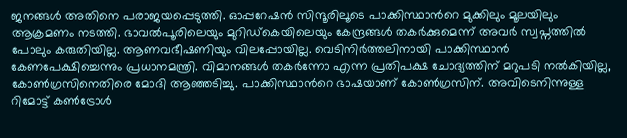ജനങ്ങള്‍ അതിനെ പരാജയപ്പെടുത്തി. ഓപ്പറേഷന്‍ സിന്ദൂരിലൂടെ പാക്കിസ്ഥാന്‍റെ മുക്കിലും മൂലയിലും ആക്രമണം നടത്തി. ഭാവല്‍പൂരിലെയും മുറിഡ്കെയിലെയും കേന്ദ്രങ്ങള്‍ തകര്‍ക്കുമെന്ന് അവര്‍ സ്വപ്നത്തില്‍ പോലും കരുതിയില്ല. ആണവഭീഷണിയും വിലപ്പോയില്ല. വെടിനിര്‍ത്തലിനായി പാക്കിസ്ഥാന്‍ കേണപേക്ഷിച്ചെന്നും പ്രധാനമന്ത്രി. വിമാനങ്ങള്‍ തകര്‍ന്നോ എന്ന പ്രതിപക്ഷ ചോദ്യത്തിന് മറുപടി നല്‍കിയില്ല, കോണ്‍ഗ്രസിനെതിരെ മോദി ആഞ്ഞടിച്ചു. പാക്കിസ്ഥാന്‍റെ ഭാഷയാണ് കോണ്‍ഗ്രസിന്. അവിടെനിന്നുള്ള റിമോട്ട് കണ്‍ട്രോള്‍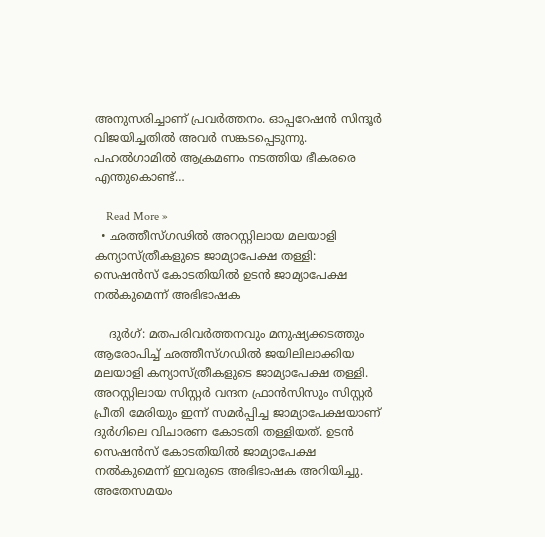അനുസരിച്ചാണ് പ്രവര്‍ത്തനം. ഓപ്പറേഷന്‍ സിന്ദൂര്‍ വിജയിച്ചതില്‍ അവര്‍ സങ്കടപ്പെടുന്നു. പഹല്‍ഗാമില്‍ ആക്രമണം നടത്തിയ ഭീകരരെ എന്തുകൊണ്ട്…

    Read More »
  • ഛത്തീസ്ഗഢില്‍ അറസ്റ്റിലായ മലയാളി കന്യാസ്ത്രീകളുടെ ജാമ്യാപേക്ഷ തള്ളി: സെഷന്‍സ് കോടതിയില്‍ ഉടന്‍ ജാമ്യാപേക്ഷ നല്‍കുമെന്ന് അഭിഭാഷക

    ദുര്‍ഗ്: മതപരിവര്‍ത്തനവും മനുഷ്യക്കടത്തും ആരോപിച്ച് ഛത്തീസ്ഗഡില്‍ ജയിലിലാക്കിയ മലയാളി കന്യാസ്ത്രീകളുടെ ജാമ്യാപേക്ഷ തള്ളി. അറസ്റ്റിലായ സിസ്റ്റര്‍ വന്ദന ഫ്രാന്‍സിസും സിസ്റ്റര്‍ പ്രീതി മേരിയും ഇന്ന് സമര്‍പ്പിച്ച ജാമ്യാപേക്ഷയാണ് ദുര്‍ഗിലെ വിചാരണ കോടതി തള്ളിയത്. ഉടന്‍ സെഷന്‍സ് കോടതിയില്‍ ജാമ്യാപേക്ഷ നല്‍കുമെന്ന് ഇവരുടെ അഭിഭാഷക അറിയിച്ചു. അതേസമയം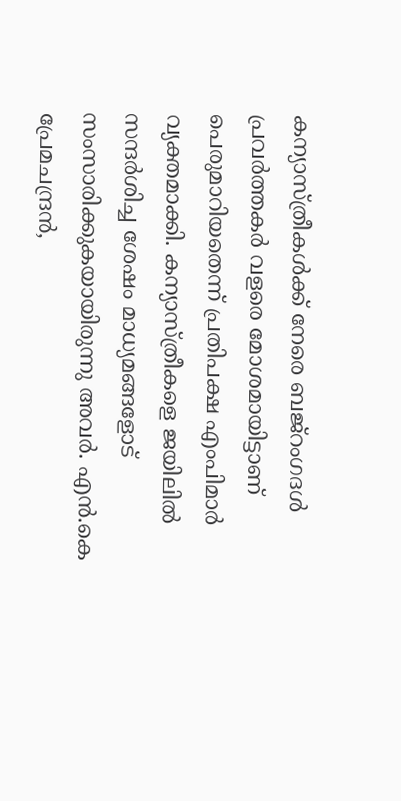കന്യാസ്ത്രീകള്‍ക്ക് നേരെ ബജ്റംഗദള്‍ പ്രവര്‍ത്തകര്‍ വളരെ മോശമായിട്ടാണ് പെരുമാറിയതെന്ന് പ്രതിപക്ഷ എംപിമാര്‍ വ്യക്തമാക്കി. കന്യാസ്ത്രീകളെ ജയിലില്‍ സന്ദര്‍ശിച്ച ശേഷം മാധ്യമങ്ങളോട് സംസാരിക്കുകയായിരുന്നു അവര്‍. എന്‍.കെ പ്രേമചന്ദ്രന്‍,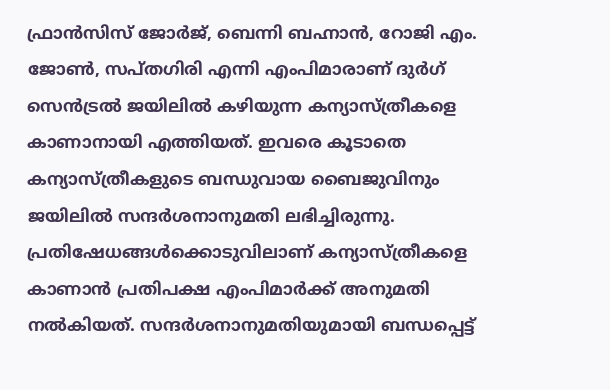ഫ്രാന്‍സിസ് ജോര്‍ജ്, ബെന്നി ബഹ്നാന്‍, റോജി എം. ജോണ്‍, സപ്തഗിരി എന്നി എംപിമാരാണ് ദുര്‍ഗ് സെന്‍ട്രല്‍ ജയിലില്‍ കഴിയുന്ന കന്യാസ്ത്രീകളെ കാണാനായി എത്തിയത്. ഇവരെ കൂടാതെ കന്യാസ്ത്രീകളുടെ ബന്ധുവായ ബൈജുവിനും ജയിലില്‍ സന്ദര്‍ശനാനുമതി ലഭിച്ചിരുന്നു. പ്രതിഷേധങ്ങള്‍ക്കൊടുവിലാണ് കന്യാസ്ത്രീകളെ കാണാന്‍ പ്രതിപക്ഷ എംപിമാര്‍ക്ക് അനുമതി നല്‍കിയത്. സന്ദര്‍ശനാനുമതിയുമായി ബന്ധപ്പെട്ട്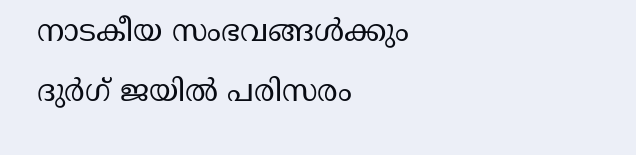നാടകീയ സംഭവങ്ങള്‍ക്കും ദുര്‍ഗ് ജയില്‍ പരിസരം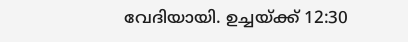വേദിയായി. ഉച്ചയ്ക്ക് 12:30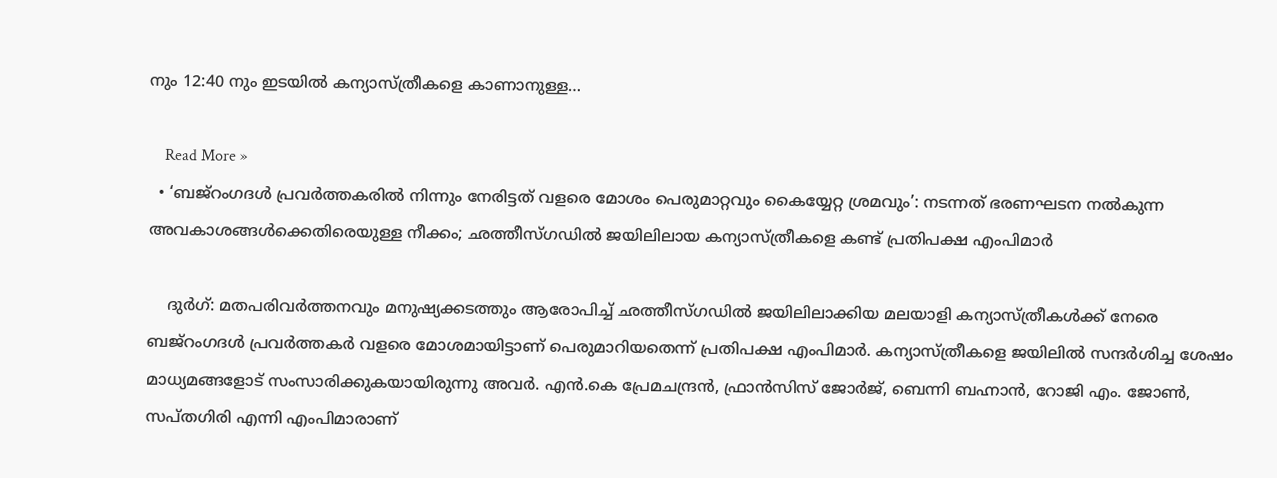നും 12:40 നും ഇടയില്‍ കന്യാസ്ത്രീകളെ കാണാനുള്ള…

    Read More »
  • ‘ബജ്റംഗദള്‍ പ്രവര്‍ത്തകരില്‍ നിന്നും നേരിട്ടത് വളരെ മോശം പെരുമാറ്റവും കൈയ്യേറ്റ ശ്രമവും’: നടന്നത് ഭരണഘടന നല്‍കുന്ന അവകാശങ്ങള്‍ക്കെതിരെയുള്ള നീക്കം; ഛത്തീസ്ഗഡില്‍ ജയിലിലായ കന്യാസ്ത്രീകളെ കണ്ട് പ്രതിപക്ഷ എംപിമാര്‍

    ദുര്‍ഗ്: മതപരിവര്‍ത്തനവും മനുഷ്യക്കടത്തും ആരോപിച്ച് ഛത്തീസ്ഗഡില്‍ ജയിലിലാക്കിയ മലയാളി കന്യാസ്ത്രീകള്‍ക്ക് നേരെ ബജ്റംഗദള്‍ പ്രവര്‍ത്തകര്‍ വളരെ മോശമായിട്ടാണ് പെരുമാറിയതെന്ന് പ്രതിപക്ഷ എംപിമാര്‍. കന്യാസ്ത്രീകളെ ജയിലില്‍ സന്ദര്‍ശിച്ച ശേഷം മാധ്യമങ്ങളോട് സംസാരിക്കുകയായിരുന്നു അവര്‍. എന്‍.കെ പ്രേമചന്ദ്രന്‍, ഫ്രാന്‍സിസ് ജോര്‍ജ്, ബെന്നി ബഹ്നാന്‍, റോജി എം. ജോണ്‍, സപ്തഗിരി എന്നി എംപിമാരാണ്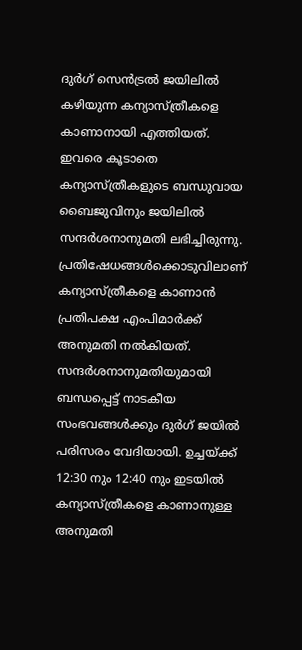ദുര്‍ഗ് സെന്‍ട്രല്‍ ജയിലില്‍ കഴിയുന്ന കന്യാസ്ത്രീകളെ കാണാനായി എത്തിയത്. ഇവരെ കൂടാതെ കന്യാസ്ത്രീകളുടെ ബന്ധുവായ ബൈജുവിനും ജയിലില്‍ സന്ദര്‍ശനാനുമതി ലഭിച്ചിരുന്നു. പ്രതിഷേധങ്ങള്‍ക്കൊടുവിലാണ് കന്യാസ്ത്രീകളെ കാണാന്‍ പ്രതിപക്ഷ എംപിമാര്‍ക്ക് അനുമതി നല്‍കിയത്. സന്ദര്‍ശനാനുമതിയുമായി ബന്ധപ്പെട്ട് നാടകീയ സംഭവങ്ങള്‍ക്കും ദുര്‍ഗ് ജയില്‍ പരിസരം വേദിയായി. ഉച്ചയ്ക്ക് 12:30 നും 12:40 നും ഇടയില്‍ കന്യാസ്ത്രീകളെ കാണാനുള്ള അനുമതി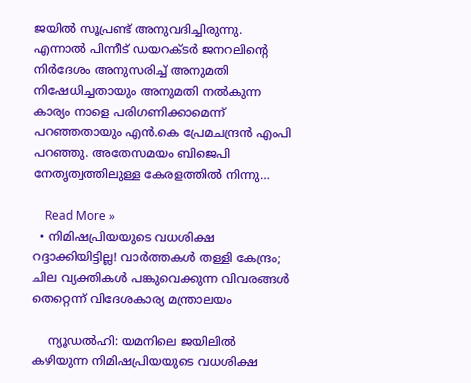ജയില്‍ സൂപ്രണ്ട് അനുവദിച്ചിരുന്നു. എന്നാല്‍ പിന്നീട് ഡയറക്ടര്‍ ജനറലിന്റെ നിര്‍ദേശം അനുസരിച്ച് അനുമതി നിഷേധിച്ചതായും അനുമതി നല്‍കുന്ന കാര്യം നാളെ പരിഗണിക്കാമെന്ന് പറഞ്ഞതായും എന്‍.കെ പ്രേമചന്ദ്രന്‍ എംപി പറഞ്ഞു. അതേസമയം ബിജെപി നേതൃത്വത്തിലുള്ള കേരളത്തില്‍ നിന്നു…

    Read More »
  • നിമിഷപ്രിയയുടെ വധശിക്ഷ റദ്ദാക്കിയിട്ടില്ല! വാര്‍ത്തകള്‍ തള്ളി കേന്ദ്രം; ചില വ്യക്തികള്‍ പങ്കുവെക്കുന്ന വിവരങ്ങള്‍ തെറ്റെന്ന് വിദേശകാര്യ മന്ത്രാലയം

    ന്യൂഡല്‍ഹി: യമനിലെ ജയിലില്‍ കഴിയുന്ന നിമിഷപ്രിയയുടെ വധശിക്ഷ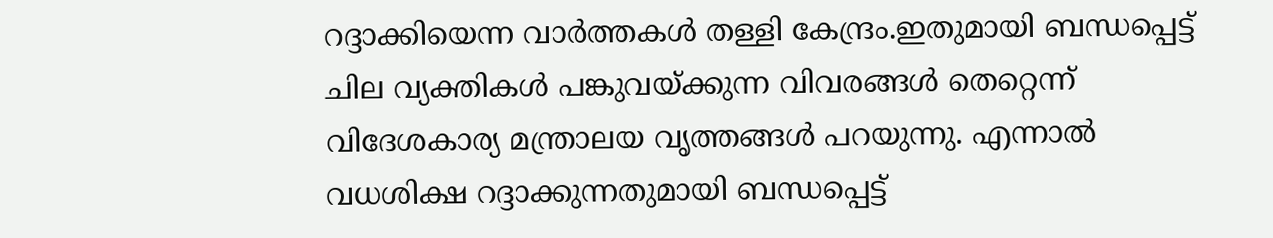റദ്ദാക്കിയെന്ന വാര്‍ത്തകള്‍ തള്ളി കേന്ദ്രം.ഇതുമായി ബന്ധപ്പെട്ട് ചില വ്യക്തികള്‍ പങ്കുവയ്ക്കുന്ന വിവരങ്ങള്‍ തെറ്റെന്ന് വിദേശകാര്യ മന്ത്രാലയ വൃത്തങ്ങള്‍ പറയുന്നു. എന്നാല്‍ വധശിക്ഷ റദ്ദാക്കുന്നതുമായി ബന്ധപ്പെട്ട്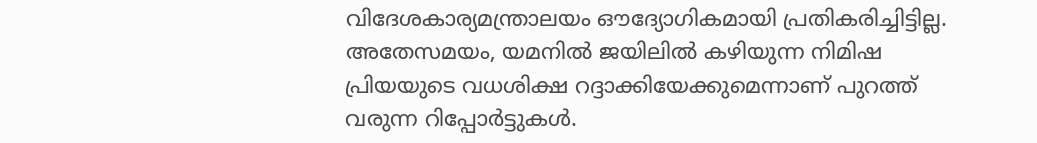വിദേശകാര്യമന്ത്രാലയം ഔദ്യോഗികമായി പ്രതികരിച്ചിട്ടില്ല. അതേസമയം, യമനില്‍ ജയിലില്‍ കഴിയുന്ന നിമിഷ പ്രിയയുടെ വധശിക്ഷ റദ്ദാക്കിയേക്കുമെന്നാണ് പുറത്ത് വരുന്ന റിപ്പോര്‍ട്ടുകള്‍.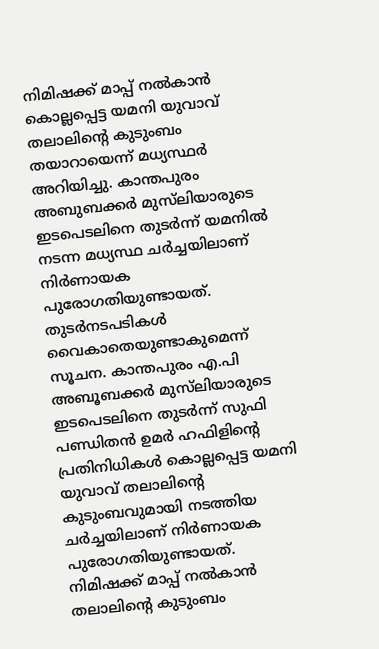നിമിഷക്ക് മാപ്പ് നല്‍കാന്‍ കൊല്ലപ്പെട്ട യമനി യുവാവ് തലാലിന്റെ കുടുംബം തയാറായെന്ന് മധ്യസ്ഥര്‍ അറിയിച്ചു. കാന്തപുരം അബുബക്കര്‍ മുസ്‌ലിയാരുടെ ഇടപെടലിനെ തുടര്‍ന്ന് യമനില്‍ നടന്ന മധ്യസ്ഥ ചര്‍ച്ചയിലാണ് നിര്‍ണായക പുരോഗതിയുണ്ടായത്. തുടര്‍നടപടികള്‍ വൈകാതെയുണ്ടാകുമെന്ന് സൂചന. കാന്തപുരം എ.പി അബൂബക്കര്‍ മുസ്‌ലിയാരുടെ ഇടപെടലിനെ തുടര്‍ന്ന് സുഫി പണ്ഡിതന്‍ ഉമര്‍ ഹഫിളിന്റെ പ്രതിനിധികള്‍ കൊല്ലപ്പെട്ട യമനി യുവാവ് തലാലിന്റെ കുടുംബവുമായി നടത്തിയ ചര്‍ച്ചയിലാണ് നിര്‍ണായക പുരോഗതിയുണ്ടായത്. നിമിഷക്ക് മാപ്പ് നല്‍കാന്‍ തലാലിന്റെ കുടുംബം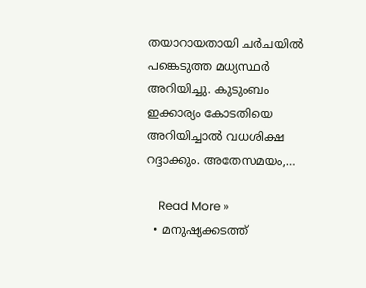തയാറായതായി ചര്‍ചയില്‍ പങ്കെടുത്ത മധ്യസ്ഥര്‍ അറിയിച്ചു. കുടുംബം ഇക്കാര്യം കോടതിയെ അറിയിച്ചാല്‍ വധശിക്ഷ റദ്ദാക്കും. അതേസമയം,…

    Read More »
  • മനുഷ്യക്കടത്ത്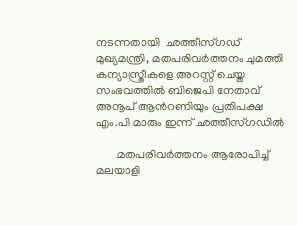നടന്നതായി  ഛത്തീസ്ഗഡ് മുഖ്യമന്ത്രി, മതപരിവര്‍ത്തനം ചുമത്തി കന്യാസ്ത്രീകളെ അറസ്റ്റ് ചെയ്ത സംഭവത്തിൽ ബിജെപി നേതാവ് അനൂപ് ആന്‍റണിയും പ്രതിപക്ഷ എം.പി മാരും ഇന്ന് ഛത്തീസ്ഗഡിൽ

       മതപരിവര്‍ത്തനം ആരോപിച്ച് മലയാളി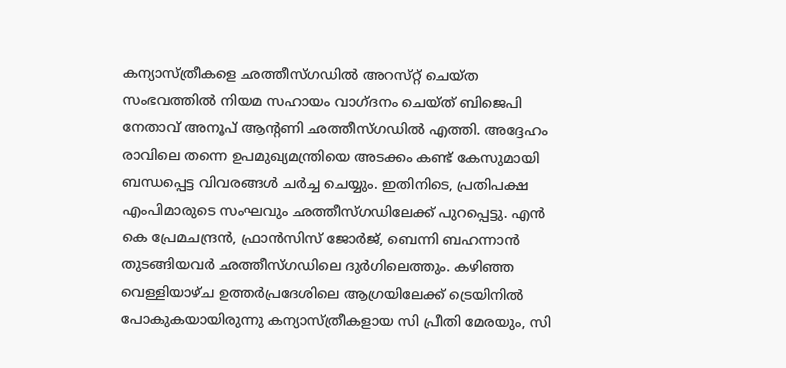കന്യാസ്‌ത്രീകളെ ഛത്തീസ്‌ഗഡില്‍ അറസ്‌റ്റ് ചെയ്‌ത സംഭവത്തിൽ നിയമ സഹായം വാഗ്ദനം ചെയ്ത് ബിജെപി നേതാവ് അനൂപ് ആന്‍റണി ഛത്തീസ്ഗഡിൽ എത്തി. അദ്ദേഹം രാവിലെ തന്നെ ഉപമുഖ്യമന്ത്രിയെ അടക്കം കണ്ട് കേസുമായി ബന്ധപ്പെട്ട വിവരങ്ങൾ ചർച്ച ചെയ്യും. ഇതിനിടെ, പ്രതിപക്ഷ എംപിമാരുടെ സംഘവും ഛത്തീസ്ഗഡിലേക്ക് പുറപ്പെട്ടു. എൻ കെ പ്രേമചന്ദ്രൻ, ഫ്രാൻസിസ് ജോർജ്, ബെന്നി ബഹന്നാൻ തുടങ്ങിയവർ ഛത്തീസ്ഗഡിലെ ദുർഗിലെത്തും. കഴിഞ്ഞ വെള്ളിയാഴ്‌ച ഉത്തർപ്രദേശിലെ ആഗ്രയിലേക്ക് ട്രെയിനിൽ പോകുകയായിരുന്നു കന്യാസ്‌ത്രീകളായ സി പ്രീതി മേരയും, സി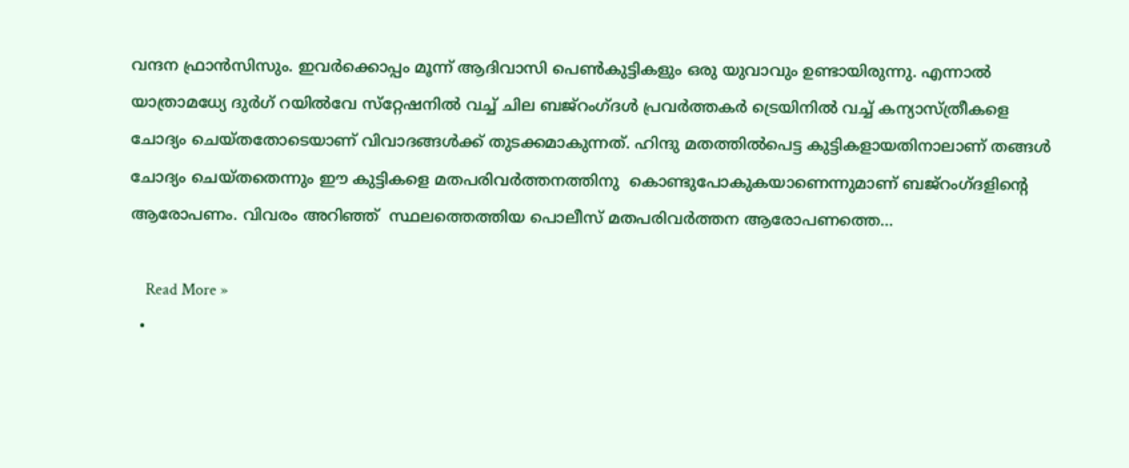വന്ദന ഫ്രാന്‍സിസും. ഇവർക്കൊപ്പം മൂന്ന് ആദിവാസി പെണ്‍കുട്ടികളും ഒരു യുവാവും ഉണ്ടായിരുന്നു. എന്നാൽ യാത്രാമധ്യേ ദുർഗ് റയിൽവേ സ്‌റ്റേഷനിൽ വച്ച് ചില ബജ്‌റംഗ്‌ദള്‍ പ്രവർത്തകർ ട്രെയിനിൽ വച്ച് കന്യാസ്‌ത്രീകളെ  ചോദ്യം ചെയ്‌തതോടെയാണ് വിവാദങ്ങള്‍ക്ക് തുടക്കമാകുന്നത്. ഹിന്ദു മതത്തില്‍പെട്ട കുട്ടികളായതിനാലാണ് തങ്ങള്‍ ചോദ്യം ചെയ്‌തതെന്നും ഈ കുട്ടികളെ മതപരിവർത്തനത്തിനു  കൊണ്ടുപോകുകയാണെന്നുമാണ് ബജ്‌റംഗ്‌ദളിൻ്റെ ആരോപണം. വിവരം അറിഞ്ഞ്  സ്ഥലത്തെത്തിയ പൊലീസ് മതപരിവര്‍ത്തന ആരോപണത്തെ…

    Read More »
  •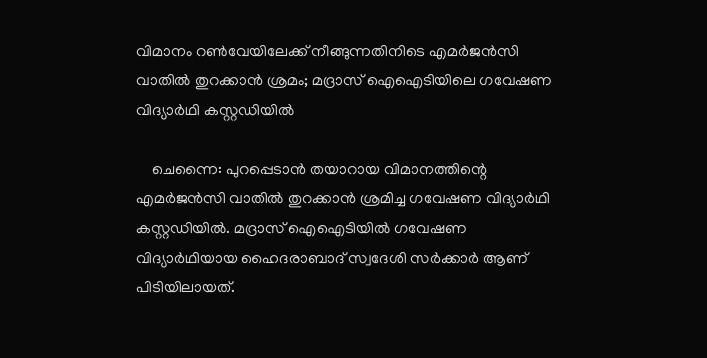വിമാനം റണ്‍വേയിലേക്ക് നീങ്ങുന്നതിനിടെ എമര്‍ജന്‍സി വാതില്‍ തുറക്കാന്‍ ശ്രമം; മദ്രാസ് ഐഐടിയിലെ ഗവേഷണ വിദ്യാര്‍ഥി കസ്റ്റഡിയില്‍

    ചെന്നൈ: പുറപ്പെടാന്‍ തയാറായ വിമാനത്തിന്റെ എമര്‍ജന്‍സി വാതില്‍ തുറക്കാന്‍ ശ്രമിച്ച ഗവേഷണ വിദ്യാര്‍ഥി കസ്റ്റഡിയില്‍. മദ്രാസ് ഐഐടിയില്‍ ഗവേഷണ വിദ്യാര്‍ഥിയായ ഹൈദരാബാദ് സ്വദേശി സര്‍ക്കാര്‍ ആണ് പിടിയിലായത്.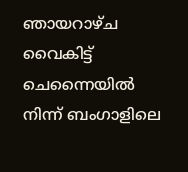ഞായറാഴ്ച വൈകിട്ട് ചെന്നൈയില്‍ നിന്ന് ബംഗാളിലെ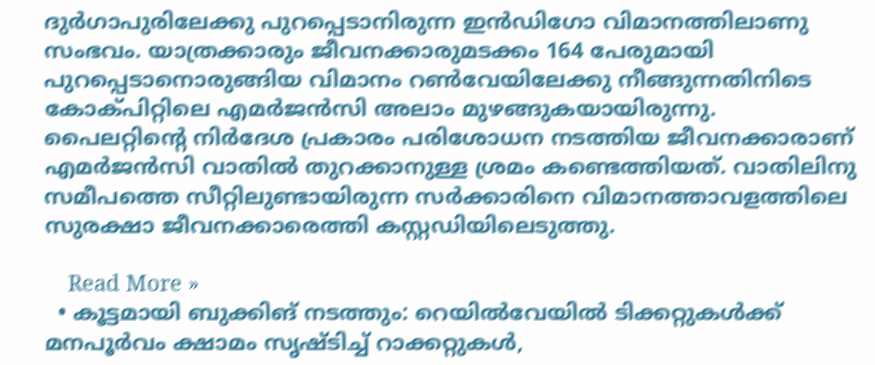ദുര്‍ഗാപുരിലേക്കു പുറപ്പെടാനിരുന്ന ഇന്‍ഡിഗോ വിമാനത്തിലാണു സംഭവം. യാത്രക്കാരും ജീവനക്കാരുമടക്കം 164 പേരുമായി പുറപ്പെടാനൊരുങ്ങിയ വിമാനം റണ്‍വേയിലേക്കു നീങ്ങുന്നതിനിടെ കോക്പിറ്റിലെ എമര്‍ജന്‍സി അലാം മുഴങ്ങുകയായിരുന്നു. പൈലറ്റിന്റെ നിര്‍ദേശ പ്രകാരം പരിശോധന നടത്തിയ ജീവനക്കാരാണ് എമര്‍ജന്‍സി വാതില്‍ തുറക്കാനുള്ള ശ്രമം കണ്ടെത്തിയത്. വാതിലിനു സമീപത്തെ സീറ്റിലുണ്ടായിരുന്ന സര്‍ക്കാരിനെ വിമാനത്താവളത്തിലെ സുരക്ഷാ ജീവനക്കാരെത്തി കസ്റ്റഡിയിലെടുത്തു.

    Read More »
  • കൂട്ടമായി ബുക്കിങ് നടത്തും: റെയില്‍വേയില്‍ ടിക്കറ്റുകള്‍ക്ക് മനപൂര്‍വം ക്ഷാമം സൃഷ്ടിച്ച് റാക്കറ്റുകള്‍,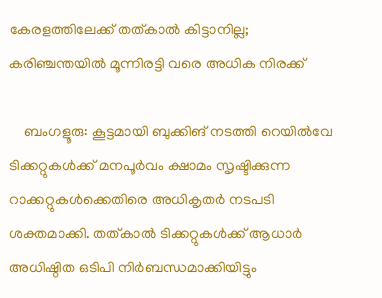കേരളത്തിലേക്ക് തത്കാല്‍ കിട്ടാനില്ല; കരിഞ്ചന്തയില്‍ മൂന്നിരട്ടി വരെ അധിക നിരക്ക്

    ബംഗളൂരു: കൂട്ടമായി ബുക്കിങ് നടത്തി റെയില്‍വേ ടിക്കറ്റുകള്‍ക്ക് മനപൂര്‍വം ക്ഷാമം സൃഷ്ടിക്കുന്ന റാക്കറ്റുകള്‍ക്കെതിരെ അധികൃതര്‍ നടപടി ശക്തമാക്കി. തത്കാല്‍ ടിക്കറ്റുകള്‍ക്ക് ആധാര്‍ അധിഷ്ഠിത ഒടിപി നിര്‍ബന്ധമാക്കിയിട്ടും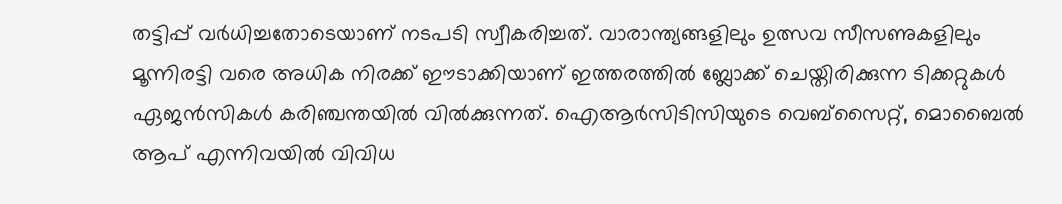തട്ടിപ്പ് വര്‍ധിച്ചതോടെയാണ് നടപടി സ്വീകരിച്ചത്. വാരാന്ത്യങ്ങളിലും ഉത്സവ സീസണുകളിലും മൂന്നിരട്ടി വരെ അധിക നിരക്ക് ഈടാക്കിയാണ് ഇത്തരത്തില്‍ ബ്ലോക്ക് ചെയ്തിരിക്കുന്ന ടിക്കറ്റുകള്‍ ഏജന്‍സികള്‍ കരിഞ്ചന്തയില്‍ വില്‍ക്കുന്നത്. ഐആര്‍സിടിസിയുടെ വെബ്‌സൈറ്റ്, മൊബൈല്‍ ആപ് എന്നിവയില്‍ വിവിധ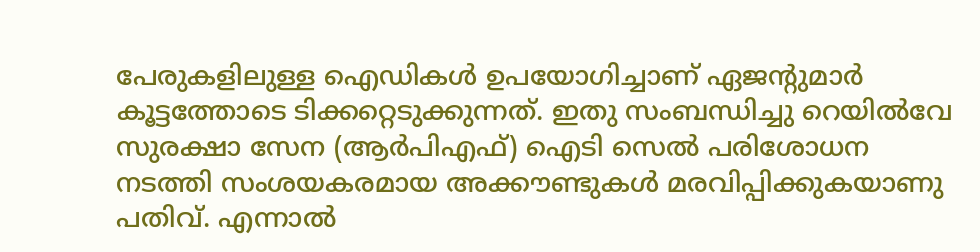പേരുകളിലുള്ള ഐഡികള്‍ ഉപയോഗിച്ചാണ് ഏജന്റുമാര്‍ കൂട്ടത്തോടെ ടിക്കറ്റെടുക്കുന്നത്. ഇതു സംബന്ധിച്ചു റെയില്‍വേ സുരക്ഷാ സേന (ആര്‍പിഎഫ്) ഐടി സെല്‍ പരിശോധന നടത്തി സംശയകരമായ അക്കൗണ്ടുകള്‍ മരവിപ്പിക്കുകയാണു പതിവ്. എന്നാല്‍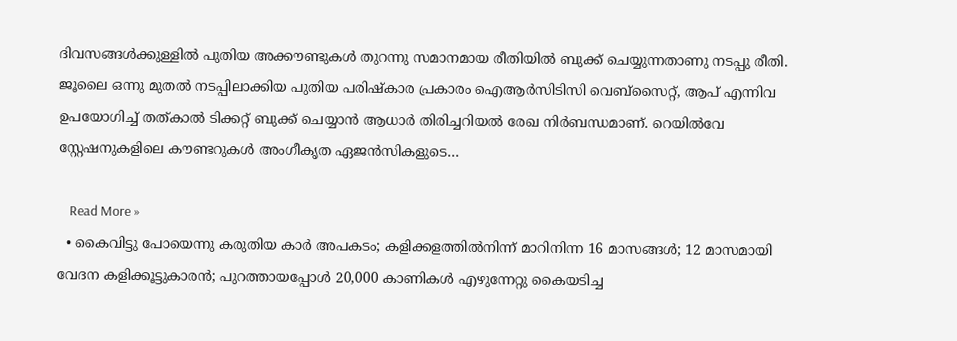ദിവസങ്ങള്‍ക്കുള്ളില്‍ പുതിയ അക്കൗണ്ടുകള്‍ തുറന്നു സമാനമായ രീതിയില്‍ ബുക്ക് ചെയ്യുന്നതാണു നടപ്പു രീതി. ജൂലൈ ഒന്നു മുതല്‍ നടപ്പിലാക്കിയ പുതിയ പരിഷ്‌കാര പ്രകാരം ഐആര്‍സിടിസി വെബ്‌സൈറ്റ്, ആപ് എന്നിവ ഉപയോഗിച്ച് തത്കാല്‍ ടിക്കറ്റ് ബുക്ക് ചെയ്യാന്‍ ആധാര്‍ തിരിച്ചറിയല്‍ രേഖ നിര്‍ബന്ധമാണ്. റെയില്‍വേ സ്റ്റേഷനുകളിലെ കൗണ്ടറുകള്‍ അംഗീകൃത ഏജന്‍സികളുടെ…

    Read More »
  • കൈവിട്ടു പോയെന്നു കരുതിയ കാര്‍ അപകടം; കളിക്കളത്തില്‍നിന്ന് മാറിനിന്ന 16 മാസങ്ങള്‍; 12 മാസമായി വേദന കളിക്കൂട്ടുകാരന്‍; പുറത്തായപ്പോള്‍ 20,000 കാണികള്‍ എഴുന്നേറ്റു കൈയടിച്ച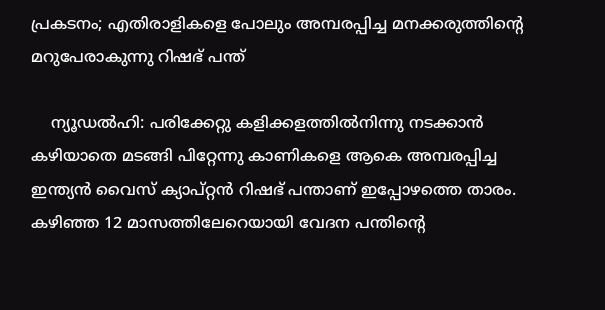പ്രകടനം; എതിരാളികളെ പോലും അമ്പരപ്പിച്ച മനക്കരുത്തിന്റെ മറുപേരാകുന്നു റിഷഭ് പന്ത്

    ന്യൂഡല്‍ഹി: പരിക്കേറ്റു കളിക്കളത്തില്‍നിന്നു നടക്കാന്‍ കഴിയാതെ മടങ്ങി പിറ്റേന്നു കാണികളെ ആകെ അമ്പരപ്പിച്ച ഇന്ത്യന്‍ വൈസ് ക്യാപ്റ്റന്‍ റിഷഭ് പന്താണ് ഇപ്പോഴത്തെ താരം. കഴിഞ്ഞ 12 മാസത്തിലേറെയായി വേദന പന്തിന്റെ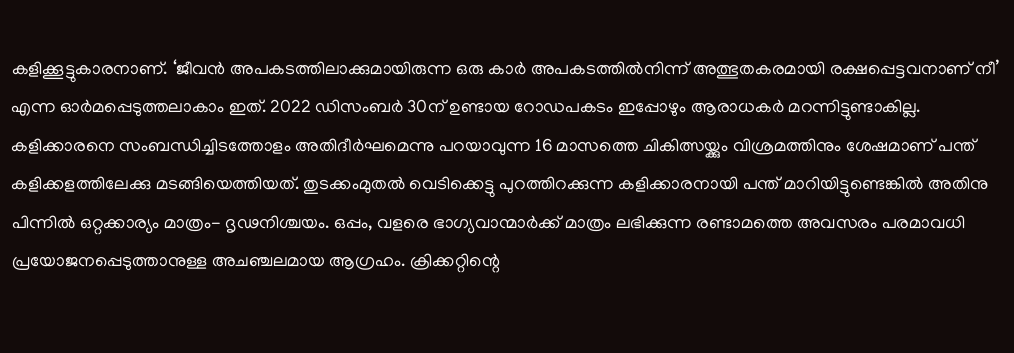കളിക്കൂട്ടുകാരനാണ്. ‘ജീവന്‍ അപകടത്തിലാക്കുമായിരുന്ന ഒരു കാര്‍ അപകടത്തില്‍നിന്ന് അത്ഭുതകരമായി രക്ഷപ്പെട്ടവനാണ് നീ’ എന്ന ഓര്‍മപ്പെടുത്തലാകാം ഇത്. 2022 ഡിസംബര്‍ 30ന് ഉണ്ടായ റോഡപകടം ഇപ്പോഴും ആരാധകര്‍ മറന്നിട്ടുണ്ടാകില്ല. കളിക്കാരനെ സംബന്ധിച്ചിടത്തോളം അതിദീര്‍ഘമെന്നു പറയാവുന്ന 16 മാസത്തെ ചികിത്സയ്ക്കും വിശ്രമത്തിനും ശേഷമാണ് പന്ത് കളിക്കളത്തിലേക്കു മടങ്ങിയെത്തിയത്. തുടക്കംമുതല്‍ വെടിക്കെട്ടു പുറത്തിറക്കുന്ന കളിക്കാരനായി പന്ത് മാറിയിട്ടുണ്ടെങ്കില്‍ അതിനു പിന്നില്‍ ഒറ്റക്കാര്യം മാത്രം- ദൃഢനിശ്ചയം. ഒപ്പം, വളരെ ഭാഗ്യവാന്മാര്‍ക്ക് മാത്രം ലഭിക്കുന്ന രണ്ടാമത്തെ അവസരം പരമാവധി പ്രയോജനപ്പെടുത്താനുള്ള അചഞ്ചലമായ ആഗ്രഹം. ക്രിക്കറ്റിന്റെ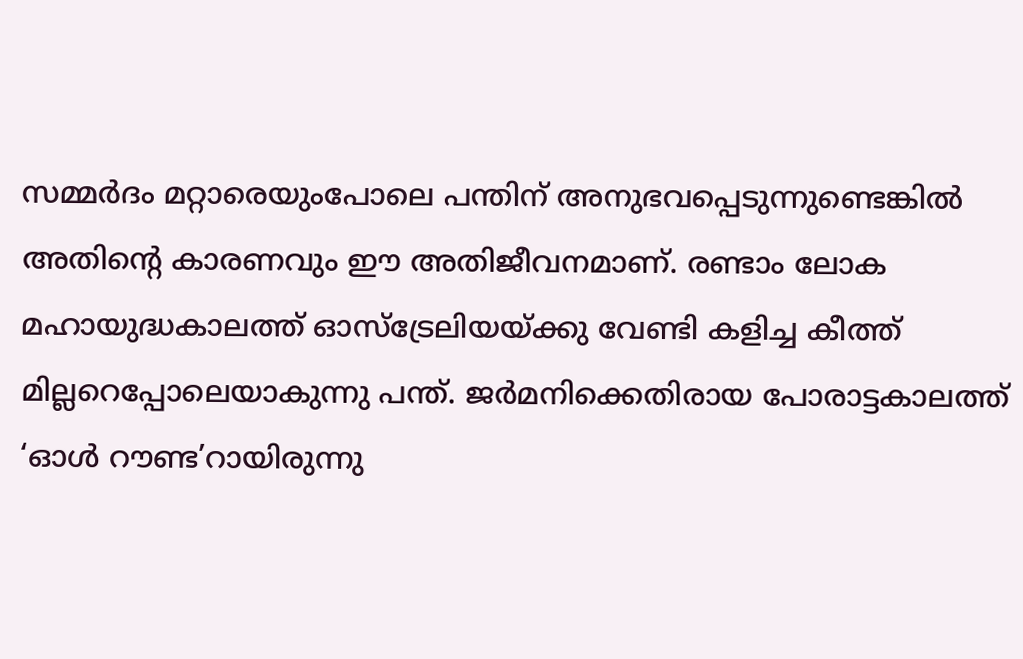സമ്മര്‍ദം മറ്റാരെയുംപോലെ പന്തിന് അനുഭവപ്പെടുന്നുണ്ടെങ്കില്‍ അതിന്റെ കാരണവും ഈ അതിജീവനമാണ്. രണ്ടാം ലോക മഹായുദ്ധകാലത്ത് ഓസ്‌ട്രേലിയയ്ക്കു വേണ്ടി കളിച്ച കീത്ത് മില്ലറെപ്പോലെയാകുന്നു പന്ത്. ജര്‍മനിക്കെതിരായ പോരാട്ടകാലത്ത് ‘ഓള്‍ റൗണ്ട’റായിരുന്നു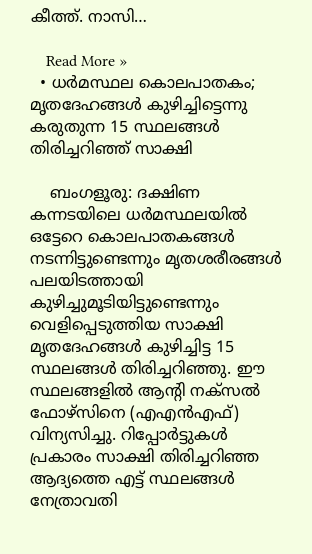കീത്ത്. നാസി…

    Read More »
  • ധര്‍മസ്ഥല കൊലപാതകം; മൃതദേഹങ്ങള്‍ കുഴിച്ചിട്ടെന്നു കരുതുന്ന 15 സ്ഥലങ്ങള്‍ തിരിച്ചറിഞ്ഞ് സാക്ഷി

    ബംഗളൂരു: ദക്ഷിണ കന്നടയിലെ ധര്‍മസ്ഥലയില്‍ ഒട്ടേറെ കൊലപാതകങ്ങള്‍ നടന്നിട്ടുണ്ടെന്നും മൃതശരീരങ്ങള്‍ പലയിടത്തായി കുഴിച്ചുമൂടിയിട്ടുണ്ടെന്നും വെളിപ്പെടുത്തിയ സാക്ഷി മൃതദേഹങ്ങള്‍ കുഴിച്ചിട്ട 15 സ്ഥലങ്ങള്‍ തിരിച്ചറിഞ്ഞു. ഈ സ്ഥലങ്ങളില്‍ ആന്റി നക്സല്‍ ഫോഴ്സിനെ (എഎന്‍എഫ്) വിന്യസിച്ചു. റിപ്പോര്‍ട്ടുകള്‍ പ്രകാരം സാക്ഷി തിരിച്ചറിഞ്ഞ ആദ്യത്തെ എട്ട് സ്ഥലങ്ങള്‍ നേത്രാവതി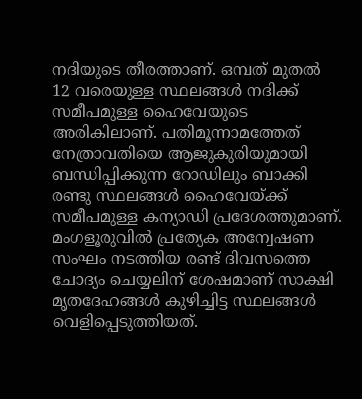നദിയുടെ തീരത്താണ്. ഒമ്പത് മുതല്‍ 12 വരെയുള്ള സ്ഥലങ്ങള്‍ നദിക്ക് സമീപമുള്ള ഹൈവേയുടെ അരികിലാണ്. പതിമൂന്നാമത്തേത് നേത്രാവതിയെ ആജുകുരിയുമായി ബന്ധിപ്പിക്കുന്ന റോഡിലും ബാക്കി രണ്ടു സ്ഥലങ്ങള്‍ ഹൈവേയ്ക്ക് സമീപമുള്ള കന്യാഡി പ്രദേശത്തുമാണ്. മംഗളൂരുവില്‍ പ്രത്യേക അന്വേഷണ സംഘം നടത്തിയ രണ്ട് ദിവസത്തെ ചോദ്യം ചെയ്യലിന് ശേഷമാണ് സാക്ഷി മൃതദേഹങ്ങള്‍ കുഴിച്ചിട്ട സ്ഥലങ്ങള്‍ വെളിപ്പെടുത്തിയത്.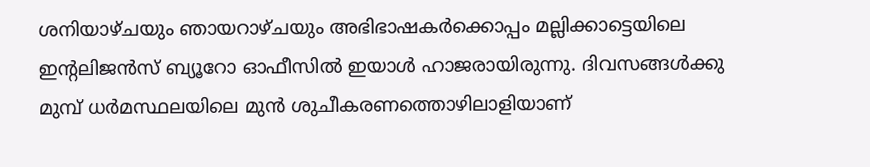ശനിയാഴ്ചയും ഞായറാഴ്ചയും അഭിഭാഷകര്‍ക്കൊപ്പം മല്ലിക്കാട്ടെയിലെ ഇന്റലിജന്‍സ് ബ്യൂറോ ഓഫീസില്‍ ഇയാള്‍ ഹാജരായിരുന്നു. ദിവസങ്ങള്‍ക്കു മുമ്പ് ധര്‍മസ്ഥലയിലെ മുന്‍ ശുചീകരണത്തൊഴിലാളിയാണ്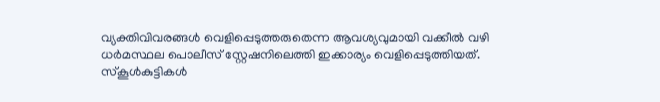വ്യക്തിവിവരങ്ങള്‍ വെളിപ്പെടുത്തരുതെന്ന ആവശ്യവുമായി വക്കീല്‍ വഴി ധര്‍മസ്ഥല പൊലീസ് സ്റ്റേഷനിലെത്തി ഇക്കാര്യം വെളിപ്പെടുത്തിയത്. സ്‌കൂള്‍കുട്ടികള്‍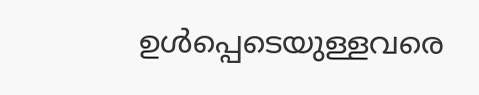ഉള്‍പ്പെടെയുള്ളവരെ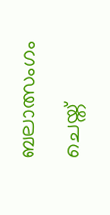ബലാത്സംഗം ചെയ്ത്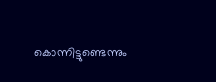കൊന്നിട്ടുണ്ടെന്നും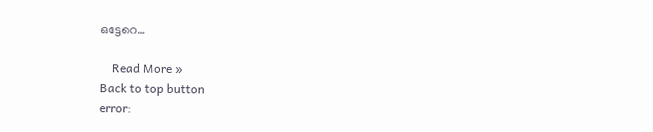ഒട്ടേറെ…

    Read More »
Back to top button
error: